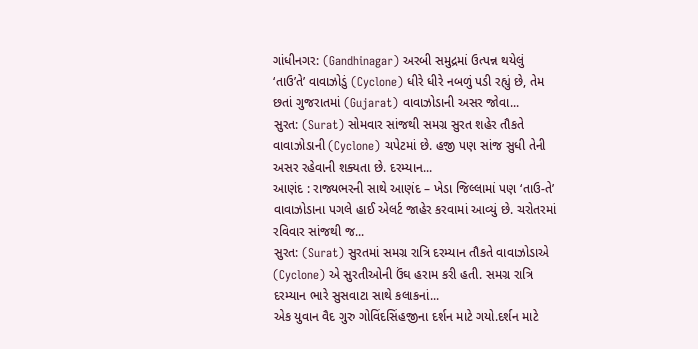ગાંધીનગર: (Gandhinagar) અરબી સમુદ્રમાં ઉત્પન્ન થયેલું ‘તાઉ’તે’ વાવાઝોડું (Cyclone) ધીરે ધીરે નબળું પડી રહ્યું છે, તેમ છતાં ગુજરાતમાં (Gujarat) વાવાઝોડાની અસર જોવા...
સુરત: (Surat) સોમવાર સાંજથી સમગ્ર સુરત શહેર તૌકતે વાવાઝોડાની (Cyclone) ચપેટમાં છે. હજી પણ સાંજ સુધી તેની અસર રહેવાની શક્યતા છે. દરમ્યાન...
આણંદ : રાજ્યભરની સાથે આણંદ – ખેડા જિલ્લામાં પણ ‘તાઉ-તે’ વાવાઝોડાના પગલે હાઈ એલર્ટ જાહેર કરવામાં આવ્યું છે. ચરોતરમાં રવિવાર સાંજથી જ...
સુરત: (Surat) સુરતમાં સમગ્ર રાત્રિ દરમ્યાન તૌકતે વાવાઝોડાએ (Cyclone) એ સુરતીઓની ઉંઘ હરામ કરી હતી. સમગ્ર રાત્રિ દરમ્યાન ભારે સુસવાટા સાથે કલાકનાં...
એક યુવાન વૈદ ગુરુ ગોવિંદસિંહજીના દર્શન માટે ગયો.દર્શન માટે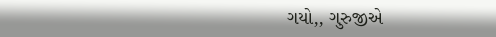ગયો,, ગુરુજીએ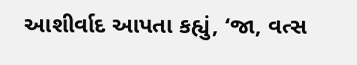આશીર્વાદ આપતા કહ્યું, ‘જા, વત્સ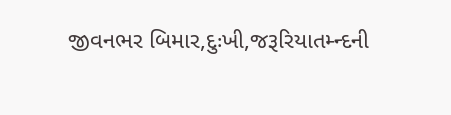જીવનભર બિમાર,દુઃખી,જરૂરિયાતમ્ન્દની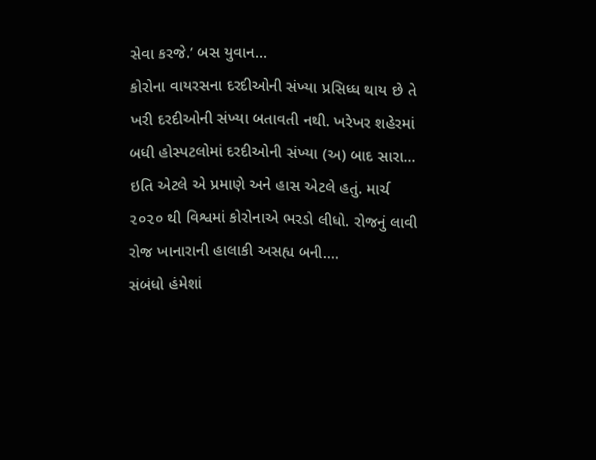સેવા કરજે.’ બસ યુવાન...
કોરોના વાયરસના દરદીઓની સંખ્યા પ્રસિધ્ધ થાય છે તે ખરી દરદીઓની સંખ્યા બતાવતી નથી. ખરેખર શહેરમાં બધી હોસ્પટલોમાં દરદીઓની સંખ્યા (અ) બાદ સારા...
ઇતિ એટલે એ પ્રમાણે અને હાસ એટલે હતું. માર્ચ ૨૦૨૦ થી વિશ્વમાં કોરોનાએ ભરડો લીધો. રોજનું લાવી રોજ ખાનારાની હાલાકી અસહ્ય બની....
સંબંધો હંમેશાં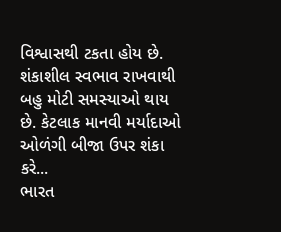વિશ્વાસથી ટકતા હોય છે. શંકાશીલ સ્વભાવ રાખવાથી બહુ મોટી સમસ્યાઓ થાય છે. કેટલાક માનવી મર્યાદાઓ ઓળંગી બીજા ઉપર શંકા કરે...
ભારત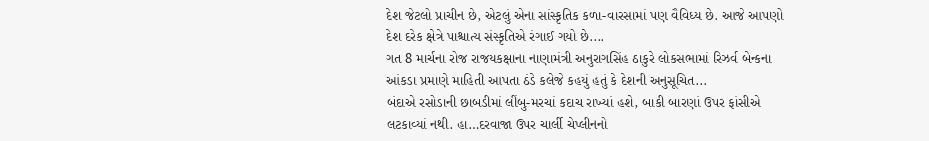દેશ જેટલો પ્રાચીન છે, એટલું એના સાંસ્કૃતિક કળા-વારસામાં પણ વૈવિધ્ય છે. આજે આપણો દેશ દરેક ક્ષેત્રે પાશ્ચાત્ય સંસ્કૃતિએ રંગાઈ ગયો છે....
ગત 8 માર્ચના રોજ રાજયકક્ષાના નાણામંત્રી અનુરાગસિંહ ઠાકુરે લોકસભામાં રિઝર્વ બેન્કના આંકડા પ્રમાણે માહિતી આપતા ઠંડે કલેજે કહયું હતું કે દેશની અનુસૂચિત...
બંદાએ રસોડાની છાબડીમાં લીંબુ-મરચાં કદાચ રાખ્યાં હશે, બાકી બારણાં ઉપર ફાંસીએ લટકાવ્યાં નથી. હા…દરવાજા ઉપર ચાર્લી ચેપ્લીનનો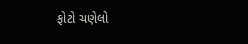ફોટો ચણેલો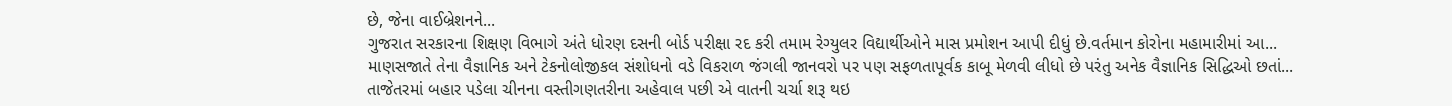છે, જેના વાઈબ્રેશનને...
ગુજરાત સરકારના શિક્ષણ વિભાગે અંતે ધોરણ દસની બોર્ડ પરીક્ષા રદ કરી તમામ રેગ્યુલર વિદ્યાર્થીઓને માસ પ્રમોશન આપી દીધું છે.વર્તમાન કોરોના મહામારીમાં આ...
માણસજાતે તેના વૈજ્ઞાનિક અને ટેકનોલોજીકલ સંશોધનો વડે વિકરાળ જંગલી જાનવરો પર પણ સફળતાપૂર્વક કાબૂ મેળવી લીધો છે પરંતુ અનેક વૈજ્ઞાનિક સિદ્ધિઓ છતાં...
તાજેતરમાં બહાર પડેલા ચીનના વસ્તીગણતરીના અહેવાલ પછી એ વાતની ચર્ચા શરૂ થઇ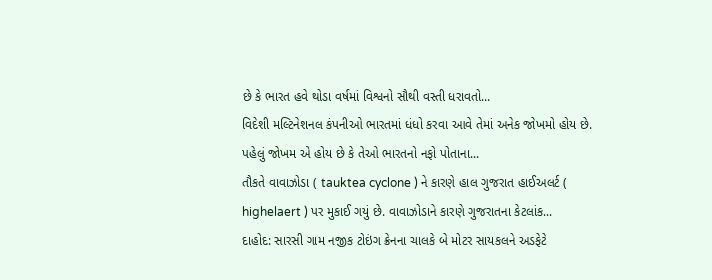છે કે ભારત હવે થોડા વર્ષમાં વિશ્વનો સૌથી વસ્તી ધરાવતો...
વિદેશી મલ્ટિનેશનલ કંપનીઓ ભારતમાં ધંધો કરવા આવે તેમાં અનેક જોખમો હોય છે. પહેલું જોખમ એ હોય છે કે તેઓ ભારતનો નફો પોતાના...
તૌકતે વાવાઝોડા ( tauktea cyclone ) ને કારણે હાલ ગુજરાત હાઈઅલર્ટ ( highelaert ) પર મુકાઈ ગયું છે. વાવાઝોડાને કારણે ગુજરાતના કેટલાંક...
દાહોદ: સારસી ગામ નજીક ટોઇંગ ક્રેનના ચાલકે બે મોટર સાયકલને અડફેટે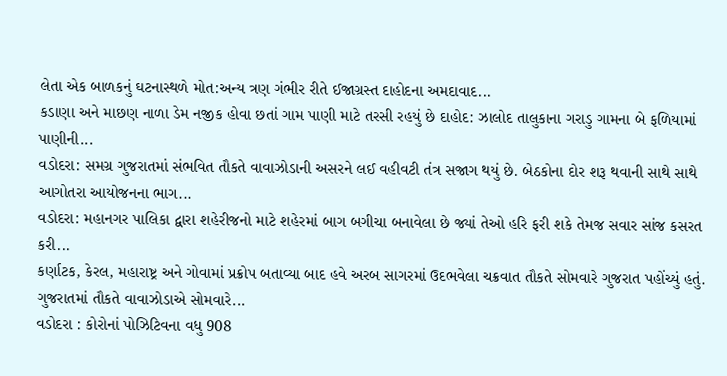લેતા એક બાળકનું ઘટનાસ્થળે મોત:અન્ય ત્રણ ગંભીર રીતે ઈજાગ્રસ્ત દાહોદના અમદાવાદ...
કડાણા અને માછણ નાળા ડેમ નજીક હોવા છતાં ગામ પાણી માટે તરસી રહયું છે દાહોદ: ઝાલોદ તાલુકાના ગરાડુ ગામના બે ફળિયામાં પાણીની...
વડોદરા: સમગ્ર ગુજરાતમાં સંભવિત તૌકતે વાવાઝોડાની અસરને લઈ વહીવટી તંત્ર સજાગ થયું છે. બેઠકોના દોર શરૂ થવાની સાથે સાથે આગોતરા આયોજનના ભાગ...
વડોદરા: મહાનગર પાલિકા દ્વારા શહેરીજનો માટે શહેરમાં બાગ બગીચા બનાવેલા છે જ્યાં તેઓ હરિ ફરી શકે તેમજ સવાર સાંજ કસરત કરી...
કર્ણાટક, કેરલ, મહારાષ્ટ્ર અને ગોવામાં પ્રક્રોપ બતાવ્યા બાદ હવે અરબ સાગરમાં ઉદભવેલા ચક્રવાત તૌકતે સોમવારે ગુજરાત પહોંચ્યું હતું. ગુજરાતમાં તૌકતે વાવાઝોડાએ સોમવારે...
વડોદરા : કોરોનાં પોઝિટિવના વધુ 908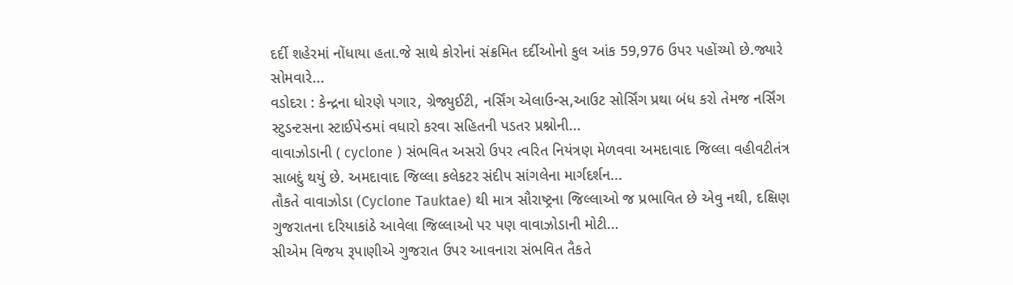દર્દી શહેરમાં નોંધાયા હતા.જે સાથે કોરોનાં સંક્રમિત દર્દીઓનો કુલ આંક 59,976 ઉપર પહોંચ્યો છે.જ્યારે સોમવારે...
વડોદરા : કેન્દ્રના ધોરણે પગાર, ગ્રેજ્યુઈટી, નર્સિંગ એલાઉન્સ,આઉટ સોર્સિંગ પ્રથા બંધ કરો તેમજ નર્સિંગ સ્ટુડન્ટસના સ્ટાઈપેન્ડમાં વધારો કરવા સહિતની પડતર પ્રશ્નોની...
વાવાઝોડાની ( cyclone ) સંભવિત અસરો ઉપર ત્વરિત નિયંત્રણ મેળવવા અમદાવાદ જિલ્લા વહીવટીતંત્ર સાબદું થયું છે. અમદાવાદ જિલ્લા કલેકટર સંદીપ સાંગલેના માર્ગદર્શન...
તૌકતે વાવાઝોડા (Cyclone Tauktae) થી માત્ર સૌરાષ્ટ્રના જિલ્લાઓ જ પ્રભાવિત છે એવુ નથી, દક્ષિણ ગુજરાતના દરિયાકાંઠે આવેલા જિલ્લાઓ પર પણ વાવાઝોડાની મોટી...
સીએમ વિજય રૂપાણીએ ગુજરાત ઉપર આવનારા સંભવિત તૈકતે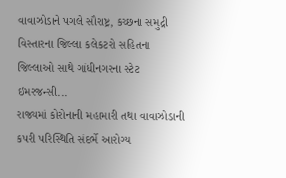વાવાઝોડાને પગલે સૌરાષ્ટ્ર, કચ્છના સમુદ્રી વિસ્તારના જિલ્લા કલેકટરો સહિતના જિલ્લાઓ સાથે ગાંધીનગરના સ્ટેટ ઇમરજન્સી...
રાજ્યમાં કોરોનાની મહામારી તથા વાવાઝોડાની કપરી પરિસ્થિતિ સંદર્ભે આરોગ્ય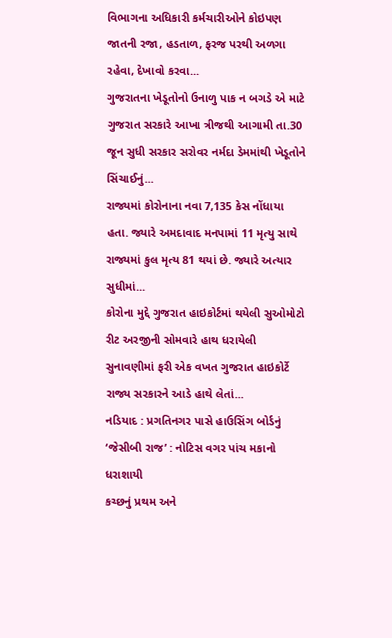વિભાગના અધિકારી કર્મચારીઓને કોઇપણ જાતની રજા, હડતાળ, ફરજ પરથી અળગા રહેવા, દેખાવો કરવા...
ગુજરાતના ખેડૂતોનો ઉનાળુ પાક ન બગડે એ માટે ગુજરાત સરકારે આખા ત્રીજથી આગામી તા.30 જૂન સુધી સરકાર સરોવર નર્મદા ડેમમાંથી ખેડૂતોને સિંચાઈનું...
રાજ્યમાં કોરોનાના નવા 7,135 કેસ નોંધાયા હતા. જ્યારે અમદાવાદ મનપામાં 11 મૃત્યુ સાથે રાજ્યમાં કુલ મૃત્ય 81 થયાં છે. જ્યારે અત્યાર સુધીમાં...
કોરોના મુદ્દે ગુજરાત હાઇકોર્ટમાં થયેલી સુઓમોટો રીટ અરજીની સોમવારે હાથ ધરાયેલી સુનાવણીમાં ફરી એક વખત ગુજરાત હાઇકોર્ટે રાજ્ય સરકારને આડે હાથે લેતાં...
નડિયાદ : પ્રગતિનગર પાસે હાઉસિંગ બોર્ડનું ‘જેસીબી રાજ’ : નોટિસ વગર પાંચ મકાનો ધરાશાયી
કચ્છનું પ્રથમ અને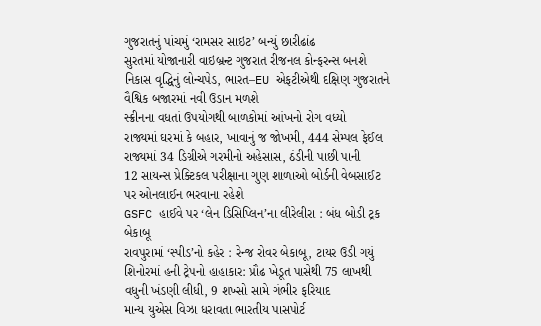ગુજરાતનું પાંચમું ‘રામસર સાઇટ’ બન્યું છારીઢાંઢ
સુરતમાં યોજાનારી વાઇબ્રન્ટ ગુજરાત રીજનલ કોન્ફરન્સ બનશે નિકાસ વૃદ્ધિનું લોન્ચપેડ, ભારત–EU એફટીએથી દક્ષિણ ગુજરાતને વૈશ્વિક બજારમાં નવી ઉડાન મળશે
સ્ક્રીનના વધતાં ઉપયોગથી બાળકોમાં આંખનો રોગ વધ્યો
રાજ્યમાં ઘરમાં કે બહાર, ખાવાનું જ જોખમી, 444 સેમ્પલ ફેઈલ
રાજ્યમાં 34 ડિગ્રીએ ગરમીનો અહેસાસ, ઠંડીની પાછી પાની
12 સાયન્સ પ્રેક્ટિકલ પરીક્ષાના ગુણ શાળાઓ બોર્ડની વેબસાઈટ પર ઓનલાઈન ભરવાના રહેશે
GSFC હાઈવે પર ‘લેન ડિસિપ્લિન’ના લીરેલીરા : બંધ બોડી ટ્રક બેકાબૂ
રાવપુરામાં ‘સ્પીડ’નો કહેર : રેન્જ રોવર બેકાબૂ, ટાયર ઉડી ગયું
શિનોરમાં હની ટ્રેપનો હાહાકાર: પ્રૌઢ ખેડૂત પાસેથી 75 લાખથી વધુની ખંડણી લીધી, 9 શખ્સો સામે ગંભીર ફરિયાદ
માન્ય યુએસ વિઝા ધરાવતા ભારતીય પાસપોર્ટ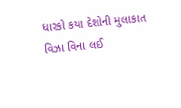ધારકો કયા દેશોની મુલાકાત વિઝા વિના લઈ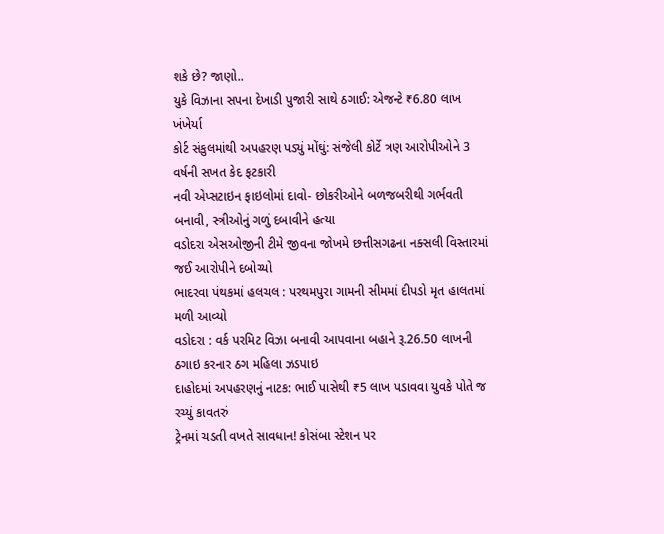શકે છે? જાણો..
યુકે વિઝાના સપના દેખાડી પુજારી સાથે ઠગાઈ: એજન્ટે ₹6.80 લાખ ખંખેર્યા
કોર્ટ સંકુલમાંથી અપહરણ પડ્યું મોંઘું: સંજેલી કોર્ટે ત્રણ આરોપીઓને 3 વર્ષની સખત કેદ ફટકારી
નવી એપ્સટાઇન ફાઇલોમાં દાવો- છોકરીઓને બળજબરીથી ગર્ભવતી બનાવી, સ્ત્રીઓનું ગળું દબાવીને હત્યા
વડોદરા એસઓજીની ટીમે જીવના જોખમે છત્તીસગઢના નક્સલી વિસ્તારમાં જઈ આરોપીને દબોચ્યો
ભાદરવા પંથકમાં હલચલ : પરથમપુરા ગામની સીમમાં દીપડો મૃત હાલતમાં મળી આવ્યો
વડોદરા : વર્ક પરમિટ વિઝા બનાવી આપવાના બહાને રૂ.26.50 લાખની ઠગાઇ કરનાર ઠગ મહિલા ઝડપાઇ
દાહોદમાં અપહરણનું નાટક: ભાઈ પાસેથી ₹5 લાખ પડાવવા યુવકે પોતે જ રચ્યું કાવતરું
ટ્રેનમાં ચડતી વખતે સાવધાન! કોસંબા સ્ટેશન પર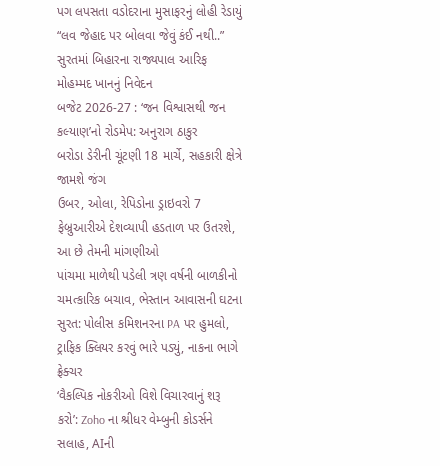પગ લપસતા વડોદરાના મુસાફરનું લોહી રેડાયું
“લવ જેહાદ પર બોલવા જેવું કંઈ નથી..” સુરતમાં બિહારના રાજ્યપાલ આરિફ મોહમ્મદ ખાનનું નિવેદન
બજેટ 2026-27 : ‘જન વિશ્વાસથી જન કલ્યાણ’નો રોડમેપ: અનુરાગ ઠાકુર
બરોડા ડેરીની ચૂંટણી 18 માર્ચે, સહકારી ક્ષેત્રે જામશે જંગ
ઉબર, ઓલા, રેપિડોના ડ્રાઇવરો 7 ફેબ્રુઆરીએ દેશવ્યાપી હડતાળ પર ઉતરશે, આ છે તેમની માંગણીઓ
પાંચમા માળેથી પડેલી ત્રણ વર્ષની બાળકીનો ચમત્કારિક બચાવ, ભેસ્તાન આવાસની ઘટના
સુરત: પોલીસ કમિશનરના PA પર હુમલો, ટ્રાફિક ક્લિયર કરવું ભારે પડ્યું, નાકના ભાગે ફ્રેક્ચર
‘વૈકલ્પિક નોકરીઓ વિશે વિચારવાનું શરૂ કરો’: Zoho ના શ્રીધર વેમ્બુની કોડર્સને સલાહ, AIની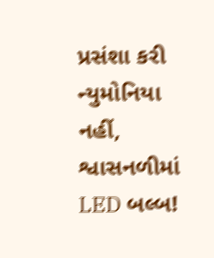પ્રસંશા કરી
ન્યુમોનિયા નહીં, શ્વાસનળીમાં LED બલ્બ!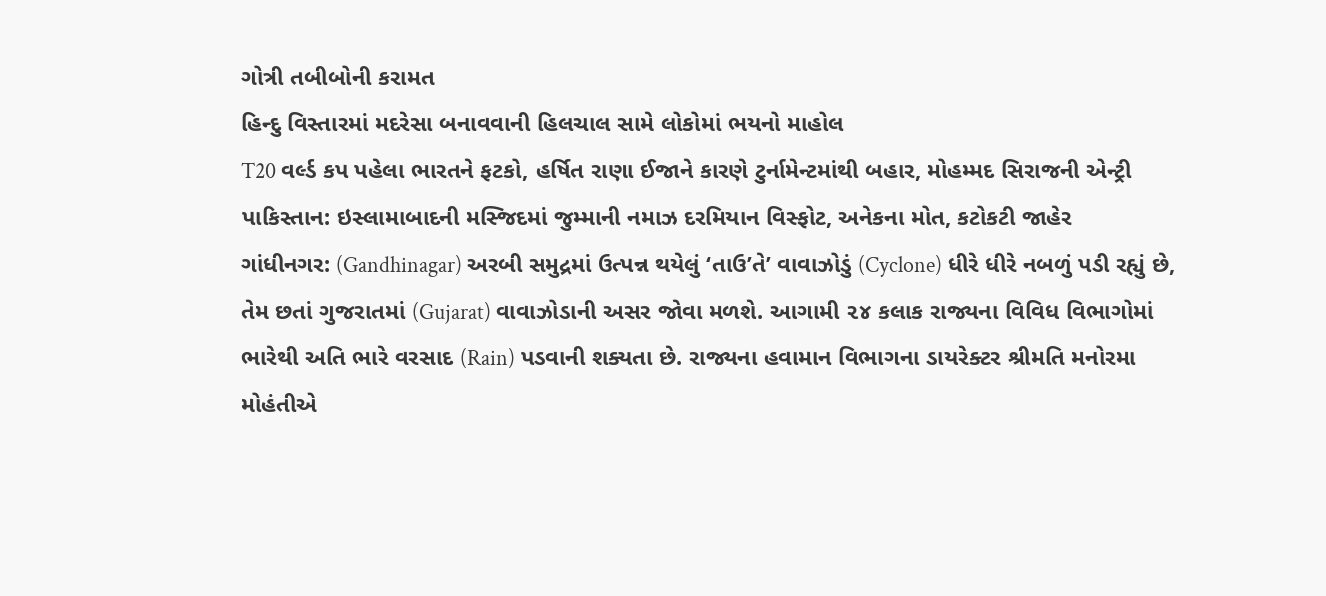ગોત્રી તબીબોની કરામત
હિન્દુ વિસ્તારમાં મદરેસા બનાવવાની હિલચાલ સામે લોકોમાં ભયનો માહોલ
T20 વર્લ્ડ કપ પહેલા ભારતને ફટકો, હર્ષિત રાણા ઈજાને કારણે ટુર્નામેન્ટમાંથી બહાર, મોહમ્મદ સિરાજની એન્ટ્રી
પાકિસ્તાન: ઇસ્લામાબાદની મસ્જિદમાં જુમ્માની નમાઝ દરમિયાન વિસ્ફોટ, અનેકના મોત, કટોકટી જાહેર
ગાંધીનગર: (Gandhinagar) અરબી સમુદ્રમાં ઉત્પન્ન થયેલું ‘તાઉ’તે’ વાવાઝોડું (Cyclone) ધીરે ધીરે નબળું પડી રહ્યું છે, તેમ છતાં ગુજરાતમાં (Gujarat) વાવાઝોડાની અસર જોવા મળશે. આગામી ૨૪ કલાક રાજ્યના વિવિધ વિભાગોમાં ભારેથી અતિ ભારે વરસાદ (Rain) પડવાની શક્યતા છે. રાજ્યના હવામાન વિભાગના ડાયરેક્ટર શ્રીમતિ મનોરમા મોહંતીએ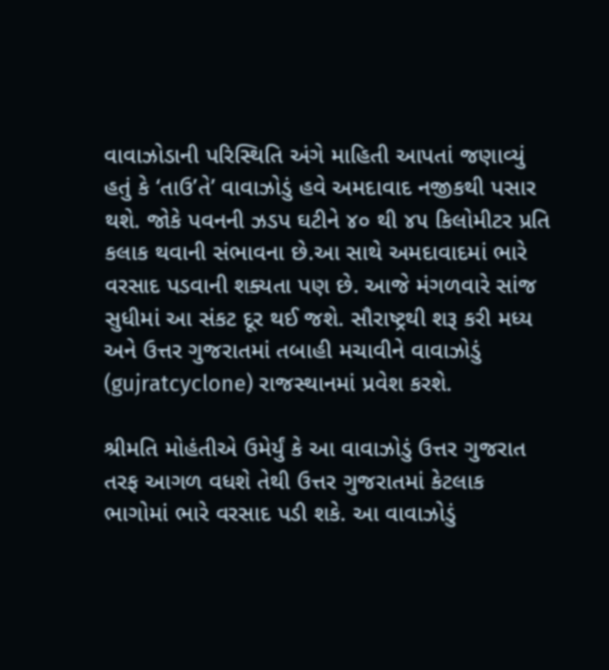વાવાઝોડાની પરિસ્થિતિ અંગે માહિતી આપતાં જણાવ્યું હતું કે ‘તાઉ’તે’ વાવાઝોડું હવે અમદાવાદ નજીકથી પસાર થશે. જોકે પવનની ઝડપ ઘટીને ૪૦ થી ૪૫ કિલોમીટર પ્રતિ કલાક થવાની સંભાવના છે.આ સાથે અમદાવાદમાં ભારે વરસાદ પડવાની શક્યતા પણ છે. આજે મંગળવારે સાંજ સુધીમાં આ સંકટ દૂર થઈ જશે. સૌરાષ્ટ્રથી શરૂ કરી મધ્ય અને ઉત્તર ગુજરાતમાં તબાહી મચાવીને વાવાઝોડું (gujratcyclone) રાજસ્થાનમાં પ્રવેશ કરશે.

શ્રીમતિ મોહંતીએ ઉમેર્યું કે આ વાવાઝોડું ઉત્તર ગુજરાત તરફ આગળ વધશે તેથી ઉત્તર ગુજરાતમાં કેટલાક ભાગોમાં ભારે વરસાદ પડી શકે. આ વાવાઝોડું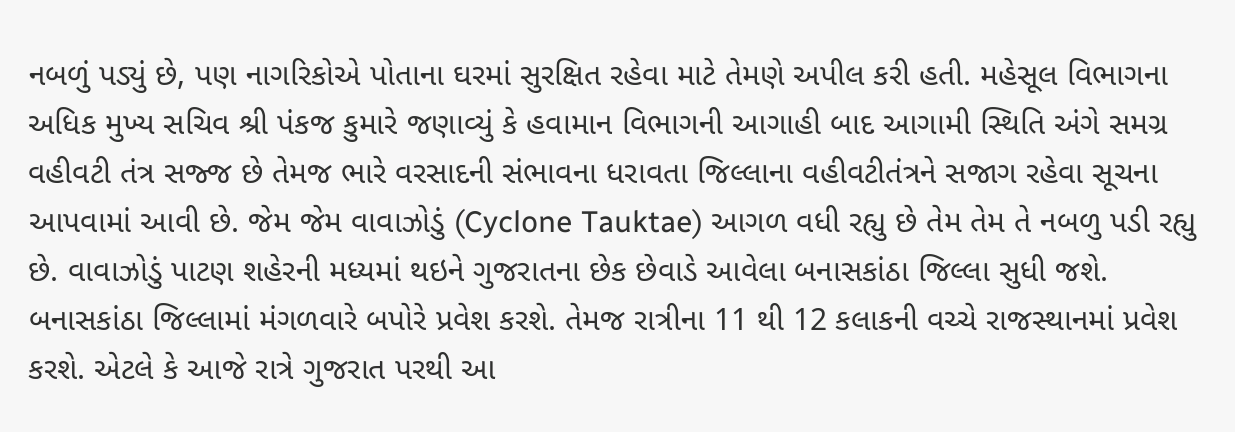નબળું પડ્યું છે, પણ નાગરિકોએ પોતાના ઘરમાં સુરક્ષિત રહેવા માટે તેમણે અપીલ કરી હતી. મહેસૂલ વિભાગના અધિક મુખ્ય સચિવ શ્રી પંકજ કુમારે જણાવ્યું કે હવામાન વિભાગની આગાહી બાદ આગામી સ્થિતિ અંગે સમગ્ર વહીવટી તંત્ર સજ્જ છે તેમજ ભારે વરસાદની સંભાવના ધરાવતા જિલ્લાના વહીવટીતંત્રને સજાગ રહેવા સૂચના આપવામાં આવી છે. જેમ જેમ વાવાઝોડું (Cyclone Tauktae) આગળ વધી રહ્યુ છે તેમ તેમ તે નબળુ પડી રહ્યુ છે. વાવાઝોડું પાટણ શહેરની મધ્યમાં થઇને ગુજરાતના છેક છેવાડે આવેલા બનાસકાંઠા જિલ્લા સુધી જશે. બનાસકાંઠા જિલ્લામાં મંગળવારે બપોરે પ્રવેશ કરશે. તેમજ રાત્રીના 11 થી 12 કલાકની વચ્ચે રાજસ્થાનમાં પ્રવેશ કરશે. એટલે કે આજે રાત્રે ગુજરાત પરથી આ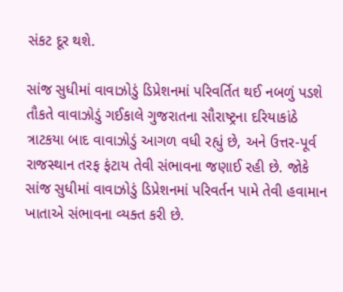સંકટ દૂર થશે.

સાંજ સુધીમાં વાવાઝોડું ડિપ્રેશનમાં પરિવર્તિત થઈ નબળું પડશે
તૌકતે વાવાઝોડું ગઈકાલે ગુજરાતના સૌરાષ્ટ્રના દરિયાકાંઠે ત્રાટકયા બાદ વાવાઝોડું આગળ વધી રહ્યું છે, અને ઉત્તર-પૂર્વ રાજસ્થાન તરફ ફંટાય તેવી સંભાવના જણાઈ રહી છે. જોકે સાંજ સુધીમાં વાવાઝોડું ડિપ્રેશનમાં પરિવર્તન પામે તેવી હવામાન ખાતાએ સંભાવના વ્યક્ત કરી છે.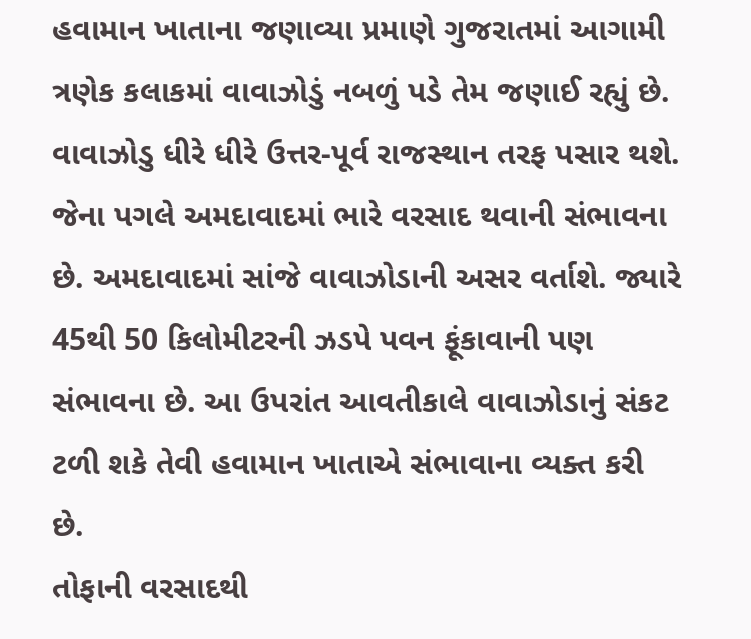હવામાન ખાતાના જણાવ્યા પ્રમાણે ગુજરાતમાં આગામી ત્રણેક કલાકમાં વાવાઝોડું નબળું પડે તેમ જણાઈ રહ્યું છે. વાવાઝોડુ ધીરે ધીરે ઉત્તર-પૂર્વ રાજસ્થાન તરફ પસાર થશે. જેના પગલે અમદાવાદમાં ભારે વરસાદ થવાની સંભાવના છે. અમદાવાદમાં સાંજે વાવાઝોડાની અસર વર્તાશે. જ્યારે 45થી 50 કિલોમીટરની ઝડપે પવન ફૂંકાવાની પણ સંભાવના છે. આ ઉપરાંત આવતીકાલે વાવાઝોડાનું સંકટ ટળી શકે તેવી હવામાન ખાતાએ સંભાવાના વ્યક્ત કરી છે.
તોફાની વરસાદથી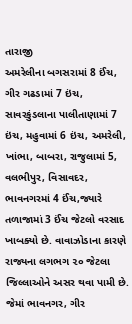તારાજી
અમરેલીના બગસરામાં 8 ઈંચ, ગીર ગઢડામાં 7 ઇંચ, સાવરકુંડલાના પાલીતાણામાં 7 ઇંચ, મહુવામાં 6 ઇંચ, અમરેલી, ખાંભા, બાબરા, રાજુલામાં 5, વલભીપુર, વિસાવદર, ભાવનગરમાં 4 ઈંચ,જ્યારે તળાજામાં 3 ઈંચ જેટલો વરસાદ ખાબક્યો છે. વાવાઝોડાના કારણે રાજ્યના લગભગ ૨૦ જેટલા જિલ્લાઓને અસર થવા પામી છે. જેમાં ભાવનગર, ગીર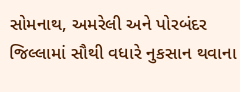સોમનાથ, અમરેલી અને પોરબંદર જિલ્લામાં સૌથી વધારે નુકસાન થવાના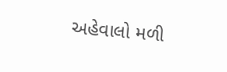અહેવાલો મળી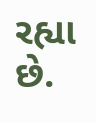રહ્યા છે.